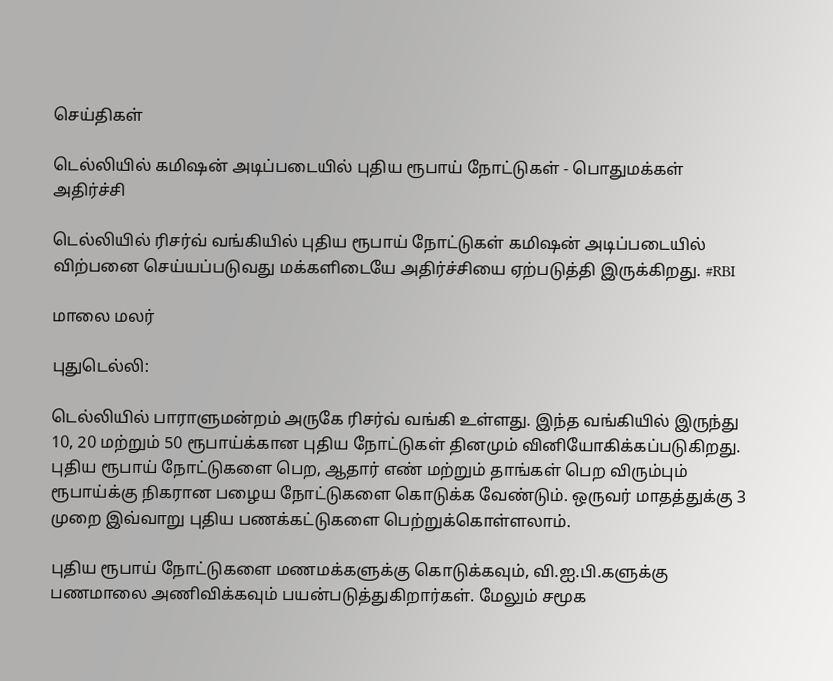செய்திகள்

டெல்லியில் கமிஷன் அடிப்படையில் புதிய ரூபாய் நோட்டுகள் - பொதுமக்கள் அதிர்ச்சி

டெல்லியில் ரிசர்வ் வங்கியில் புதிய ரூபாய் நோட்டுகள் கமிஷன் அடிப்படையில் விற்பனை செய்யப்படுவது மக்களிடையே அதிர்ச்சியை ஏற்படுத்தி இருக்கிறது. #RBI

மாலை மலர்

புதுடெல்லி:

டெல்லியில் பாராளுமன்றம் அருகே ரிசர்வ் வங்கி உள்ளது. இந்த வங்கியில் இருந்து 10, 20 மற்றும் 50 ரூபாய்க்கான புதிய நோட்டுகள் தினமும் வினியோகிக்கப்படுகிறது. புதிய ரூபாய் நோட்டுகளை பெற, ஆதார் எண் மற்றும் தாங்கள் பெற விரும்பும் ரூபாய்க்கு நிகரான பழைய நோட்டுகளை கொடுக்க வேண்டும். ஒருவர் மாதத்துக்கு 3 முறை இவ்வாறு புதிய பணக்கட்டுகளை பெற்றுக்கொள்ளலாம்.

புதிய ரூபாய் நோட்டுகளை மணமக்களுக்கு கொடுக்கவும், வி.ஐ.பி.களுக்கு பணமாலை அணிவிக்கவும் பயன்படுத்துகிறார்கள். மேலும் சமூக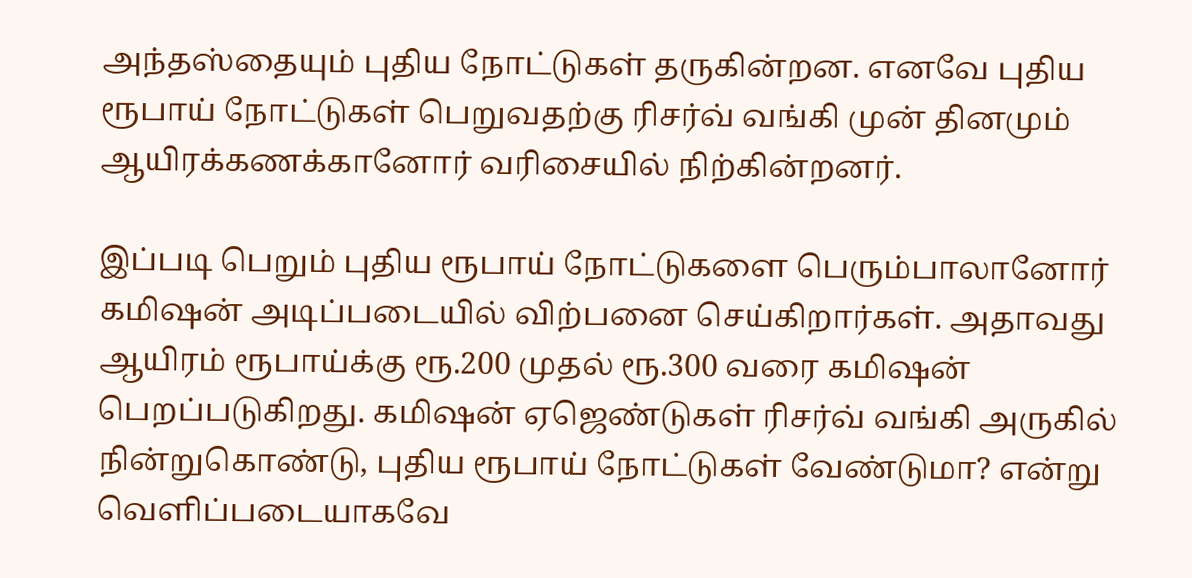அந்தஸ்தையும் புதிய நோட்டுகள் தருகின்றன. எனவே புதிய ரூபாய் நோட்டுகள் பெறுவதற்கு ரிசர்வ் வங்கி முன் தினமும் ஆயிரக்கணக்கானோர் வரிசையில் நிற்கின்றனர்.

இப்படி பெறும் புதிய ரூபாய் நோட்டுகளை பெரும்பாலானோர் கமிஷன் அடிப்படையில் விற்பனை செய்கிறார்கள். அதாவது ஆயிரம் ரூபாய்க்கு ரூ.200 முதல் ரூ.300 வரை கமிஷன் பெறப்படுகிறது. கமிஷன் ஏஜெண்டுகள் ரிசர்வ் வங்கி அருகில் நின்றுகொண்டு, புதிய ரூபாய் நோட்டுகள் வேண்டுமா? என்று வெளிப்படையாகவே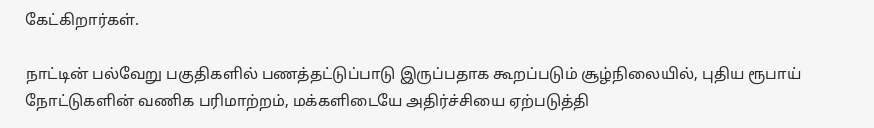கேட்கிறார்கள்.

நாட்டின் பல்வேறு பகுதிகளில் பணத்தட்டுப்பாடு இருப்பதாக கூறப்படும் சூழ்நிலையில், புதிய ரூபாய் நோட்டுகளின் வணிக பரிமாற்றம், மக்களிடையே அதிர்ச்சியை ஏற்படுத்தி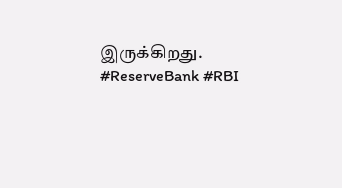இருக்கிறது. #ReserveBank #RBI